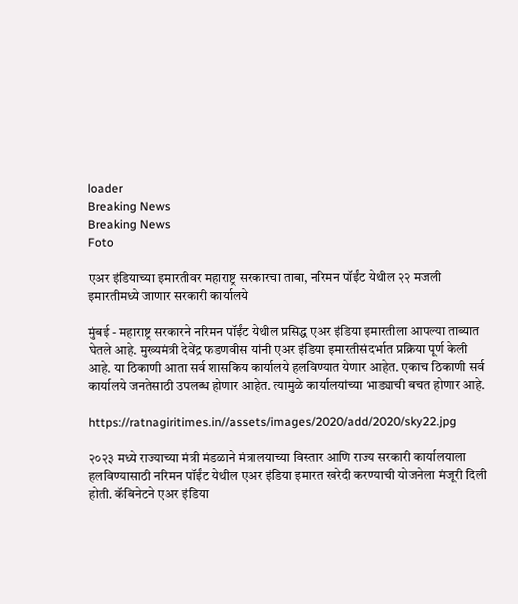loader
Breaking News
Breaking News
Foto

एअर इंडियाच्या इमारतीवर महाराष्ट्र सरकारचा ताबा, नरिमन पॉईंट येथील २२ मजली इमारतीमध्ये जाणार सरकारी कार्यालये

मुंबई - महाराष्ट्र सरकारने नरिमन पॉईंट येथील प्रसिद्ध एअर इंडिया इमारतीला आपल्या ताब्यात घेतले आहे. मुख्यमंत्री देवेंद्र फडणवीस यांनी एअर इंडिया इमारतीसंदर्भात प्रक्रिया पूर्ण केली आहे. या ठिकाणी आता सर्व शासकिय कार्यालये हलविण्यात येणार आहेत. एकाच ठिकाणी सर्व कार्यालये जनतेसाठी उपलब्ध होणार आहेत. त्यामुळे कार्यालयांच्या भाड्याची बचत होणार आहे.

https://ratnagiritimes.in//assets/images/2020/add/2020/sky22.jpg

२०२३ मध्ये राज्याच्या मंत्री मंडळाने मंत्रालयाच्या विस्तार आणि राज्य सरकारी कार्यालयाला हलविण्यासाठी नरिमन पॉईंट येथील एअर इंडिया इमारत खरेदी करण्याची योजनेला मंजूरी दिली होती. कॅबिनेटने एअर इंडिया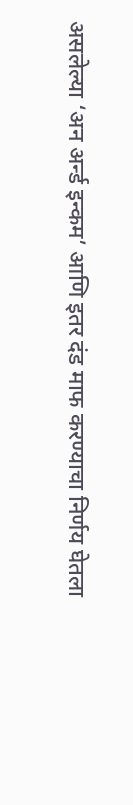असलेल्या ‘अन अर्न्ड इन्कम’ आणि इतर दंड माफ करण्याचा निर्णय घेतला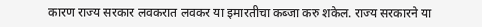कारण राज्य सरकार लवकरात लवकर या इमारतीचा कब्जा करु शकेल. राज्य सरकारने या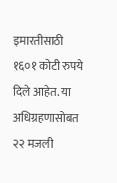इमारतीसाठी १६०१ कोटी रुपये दिले आहेत. या अधिग्रहणासोबत २२ मजली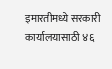इमारतीमध्ये सरकारी कार्यालयासाठी ४६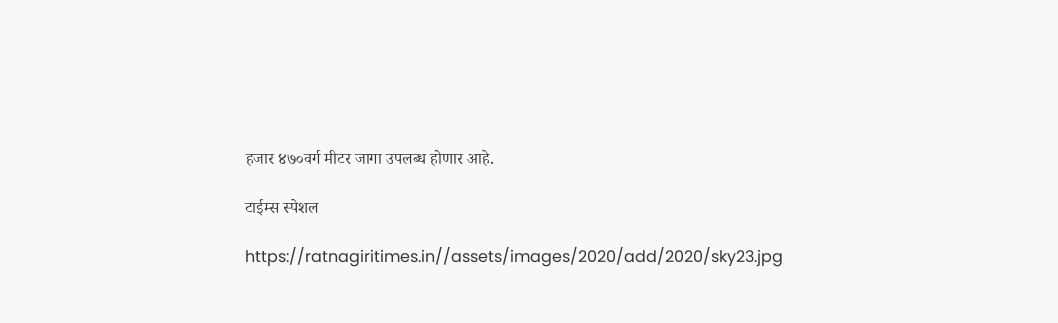हजार ४७०वर्ग मीटर जागा उपलब्ध होणार आहे.

टाईम्स स्पेशल

https://ratnagiritimes.in//assets/images/2020/add/2020/sky23.jpg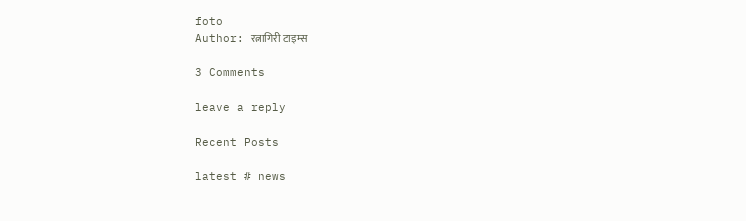foto
Author: रत्नागिरी टाइम्स

3 Comments

leave a reply

Recent Posts

latest # news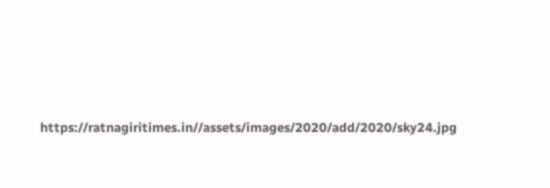https://ratnagiritimes.in//assets/images/2020/add/2020/sky24.jpg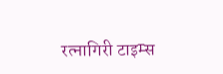रत्नागिरी टाइम्स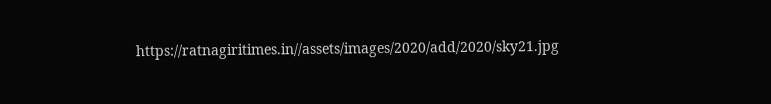https://ratnagiritimes.in//assets/images/2020/add/2020/sky21.jpg